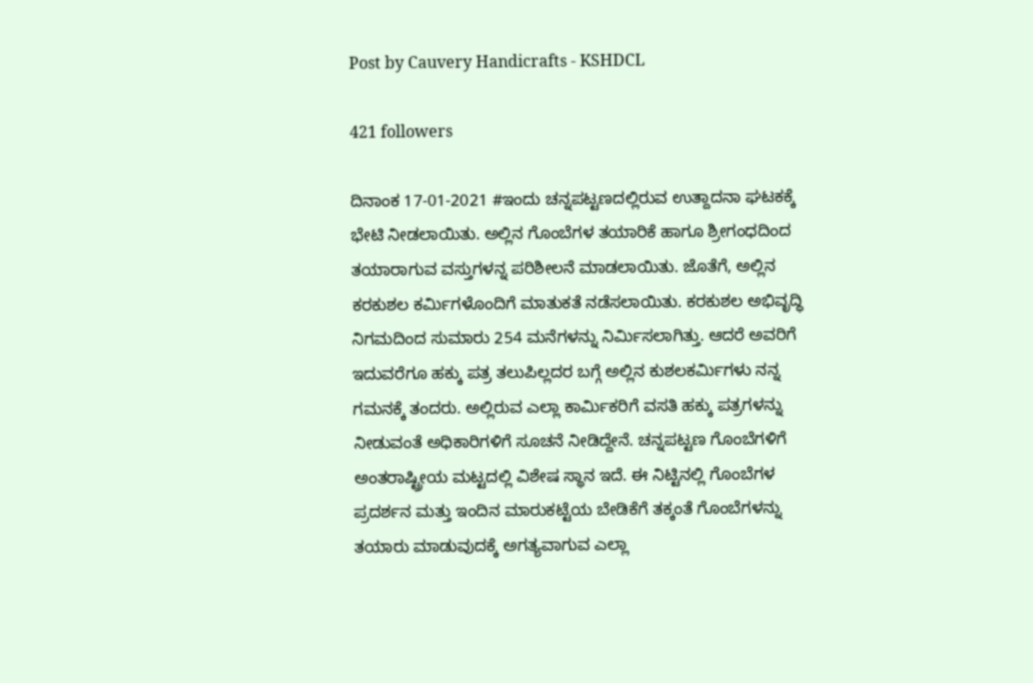Post by Cauvery Handicrafts - KSHDCL

421 followers

ದಿನಾಂಕ 17-01-2021 #ಇಂದು ಚನ್ನಪಟ್ಟಣದಲ್ಲಿರುವ ಉತ್ದಾದನಾ ಘಟಕಕ್ಕೆ ಭೇಟಿ ನೀಡಲಾಯಿತು. ಅಲ್ಲಿನ ಗೊಂಬೆಗಳ ತಯಾರಿಕೆ ಹಾಗೂ ಶ್ರೀಗಂಧದಿಂದ ತಯಾರಾಗುವ ವಸ್ತುಗಳನ್ನ ಪರಿಶೀಲನೆ ಮಾಡಲಾಯಿತು. ಜೊತೆಗೆ, ಅಲ್ಲಿನ ಕರಕುಶಲ ಕರ್ಮಿಗಳೊಂದಿಗೆ ಮಾತುಕತೆ ನಡೆಸಲಾಯಿತು. ಕರಕುಶಲ ಅಭಿವೃದ್ಧಿ ನಿಗಮದಿಂದ ಸುಮಾರು 254 ಮನೆಗಳನ್ನು ನಿರ್ಮಿಸಲಾಗಿತ್ತು. ಆದರೆ ಅವರಿಗೆ ಇದುವರೆಗೂ ಹಕ್ಕು ಪತ್ರ ತಲುಪಿಲ್ಲದರ ಬಗ್ಗೆ ಅಲ್ಲಿನ ಕುಶಲಕರ್ಮಿಗಳು ನನ್ನ ಗಮನಕ್ಕೆ ತಂದರು. ಅಲ್ಲಿರುವ ಎಲ್ಲಾ ಕಾರ್ಮಿಕರಿಗೆ ವಸತಿ ಹಕ್ಕು ಪತ್ರಗಳನ್ನು ನೀಡುವಂತೆ ಅಧಿಕಾರಿಗಳಿಗೆ ಸೂಚನೆ ನೀಡಿದ್ದೇನೆ. ಚನ್ನಪಟ್ಟಣ ಗೊಂಬೆಗಳಿಗೆ ಅಂತರಾಷ್ಟ್ರೀಯ ಮಟ್ಟದಲ್ಲಿ ವಿಶೇಷ ಸ್ಥಾನ ಇದೆ. ಈ ನಿಟ್ಟಿನಲ್ಲಿ ಗೊಂಬೆಗಳ ಪ್ರದರ್ಶನ ಮತ್ತು ಇಂದಿನ ಮಾರುಕಟ್ಟೆಯ ಬೇಡಿಕೆಗೆ ತಕ್ಕಂತೆ ಗೊಂಬೆಗಳನ್ನು ತಯಾರು ಮಾಡುವುದಕ್ಕೆ ಅಗತ್ಯವಾಗುವ ಎಲ್ಲಾ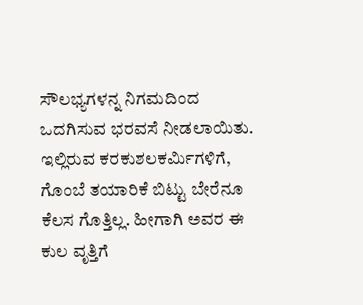ಸೌಲಭ್ಯಗಳನ್ನ ನಿಗಮದಿಂದ ಒದಗಿಸುವ ಭರವಸೆ ನೀಡಲಾಯಿತು. ಇಲ್ಲಿರುವ ಕರಕುಶಲಕರ್ಮಿಗಳಿಗೆ, ಗೊಂಬೆ ತಯಾರಿಕೆ ಬಿಟ್ಟು ಬೇರೆನೂ ಕೆಲಸ ಗೊತ್ತಿಲ್ಲ. ಹೀಗಾಗಿ ಅವರ ಈ ಕುಲ ವೃತ್ತಿಗೆ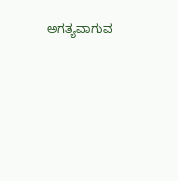ಅಗತ್ಯವಾಗುವ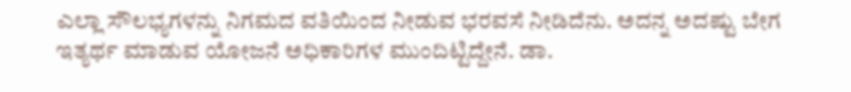ಎಲ್ಲಾ ಸೌಲಭ್ಯಗಳನ್ನು ನಿಗಮದ ವತಿಯಿಂದ ನೀಡುವ ಭರವಸೆ ನೀಡಿದೆನು. ಅದನ್ನ ಅದಷ್ಟು ಬೇಗ ಇತ್ಯರ್ಥ ಮಾಡುವ ಯೋಜನೆ ಅಧಿಕಾರಿಗಳ ಮುಂದಿಟ್ಟಿದ್ದೇನೆ. ಡಾ.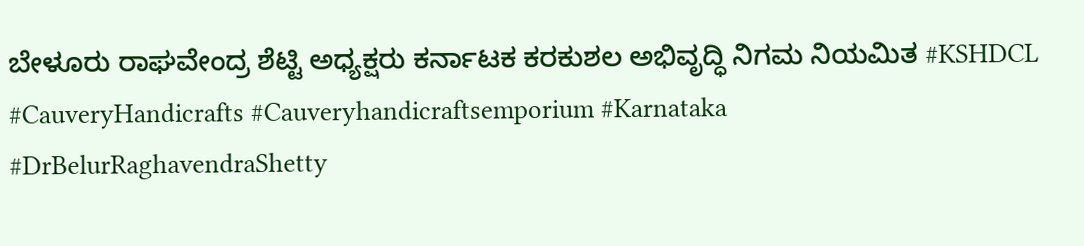ಬೇಳೂರು ರಾಘವೇಂದ್ರ ಶೆಟ್ಟಿ ಅಧ್ಯಕ್ಷರು ಕರ್ನಾಟಕ ಕರಕುಶಲ ಅಭಿವೃದ್ಧಿ ನಿಗಮ ನಿಯಮಿತ #KSHDCL #CauveryHandicrafts #Cauveryhandicraftsemporium #Karnataka #DrBelurRaghavendraShetty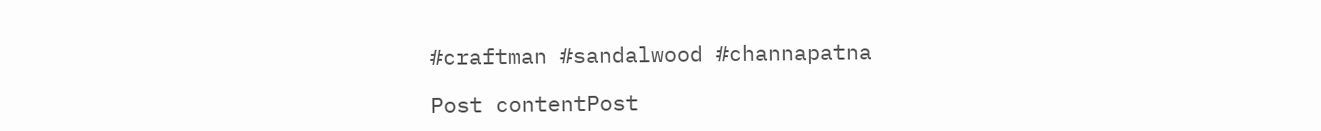#craftman #sandalwood #channapatna

Post contentPost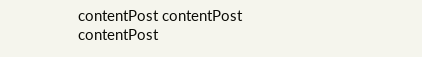contentPost contentPost contentPost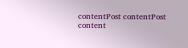contentPost contentPost content